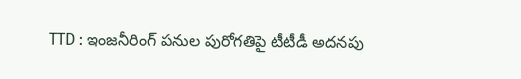TTD : ఇంజనీరింగ్ పనుల పురోగతిపై టీటీడీ అదనపు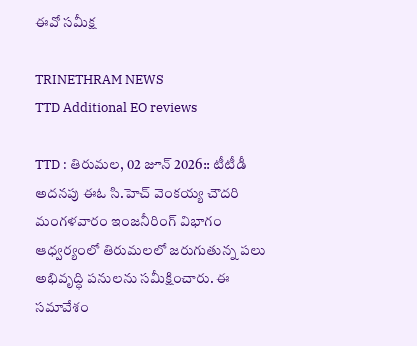ఈవో సమీక్ష

TRINETHRAM NEWS
TTD Additional EO reviews

TTD : తిరుమల, 02 జూన్ 2026:: టీటీడీ అదనపు ఈఓ సి.హెచ్ వెంకయ్య చౌదరి మంగళవారం ఇంజనీరింగ్ విభాగం ఆధ్వర్యంలో తిరుమలలో జరుగుతున్న పలు అభివృద్ధి పనులను సమీక్షించారు. ఈ సమావేశం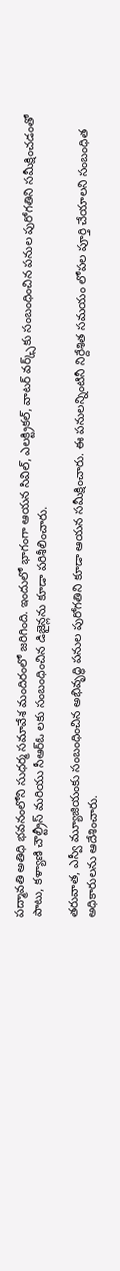పద్మావతి అతిధి భవనంలోని సుధర్మ సమావేశ మందిరంలో జరిగింది. ఇందులో భాగంగా ఆయన సివిల్, ఎలక్ట్రికల్, వాటర్ వర్క్స్‌కు సంబంధించిన పనుల పురోగతిని సమీక్షించడంతో పాటు, కళ్యాణి చౌల్ట్రీస్ మరియు సీఆర్ఓ లకు సంబంధించిన డిజైన్లను కూడా పరిశీలించారు.

తరువాత, ఎస్వీ మ్యూజియంకు సంబంధించిన అభివృద్ధి పనుల పురోగతిని కూడా ఆయన సమీక్షించారు. ఈ పనులన్నింటినీ నిర్దేశిత సమయం లోపల పూర్తి చేయాలని సంబంధిత అధికారులను ఆదేశించారు.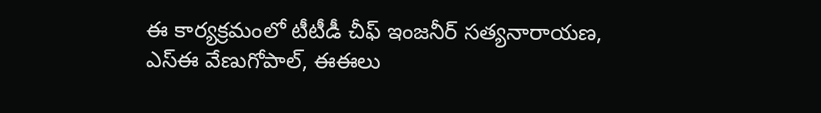ఈ కార్యక్రమంలో టీటీడీ చీఫ్ ఇంజనీర్ సత్యనారాయణ, ఎస్ఈ వేణుగోపాల్, ఈఈలు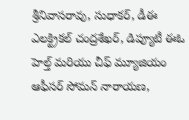శ్రీనివాసరావు, సుధాకర్, డీఈ ఎలక్ట్రికల్ చంద్రశేఖర్, డిప్యూటీ ఈఓ హెల్త్ మరియు చీఫ్ మ్యూజియం ఆఫీసర్ సోమన్ నారాయణ,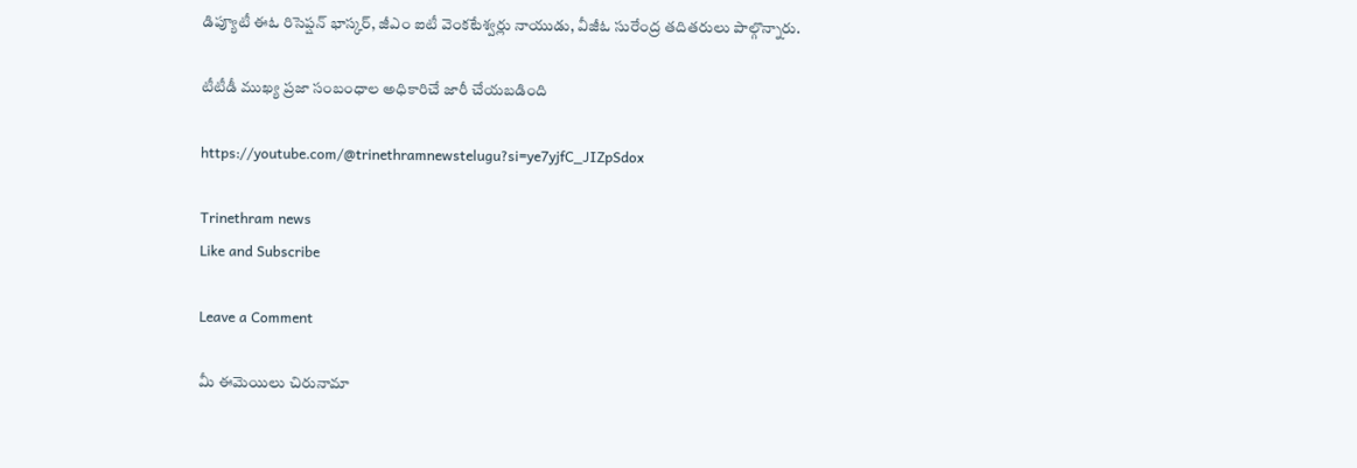డిప్యూటీ ఈఓ రిసెప్షన్ భాస్కర్, జీఎం ఐటీ వెంకటేశ్వర్లు నాయుడు, వీజీఓ సురేంద్ర తదితరులు పాల్గొన్నారు.

టీటీడీ ముఖ్య ప్రజా సంబంధాల అధికారిచే జారీ చేయబడింది

https://youtube.com/@trinethramnewstelugu?si=ye7yjfC_JIZpSdox

Trinethram news
Like and Subscribe

Leave a Comment

మీ ఈమెయిలు చిరునామా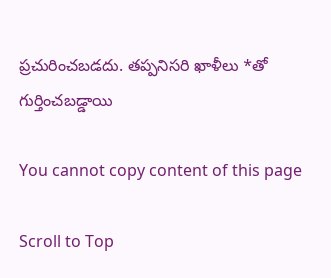ప్రచురించబడదు. తప్పనిసరి ఖాళీలు *తో గుర్తించబడ్డాయి

You cannot copy content of this page

Scroll to Top